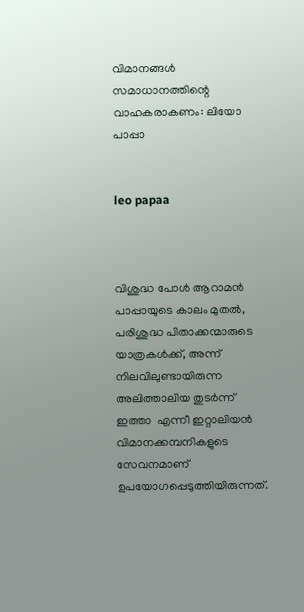വിമാനങ്ങള്‍ സമാധാനത്തിന്റെ വാഹകരാകണം: ലിയോ പാപ്പാ


leo papaa



വിശുദ്ധ പോള്‍ ആറാമന്‍ പാപ്പായുടെ കാലം മുതല്‍, പരിശുദ്ധ പിതാക്കന്മാരുടെ യാത്രകള്‍ക്ക്, അന്ന് നിലവിലുണ്ടായിരുന്ന അലിത്താലിയ തുടര്‍ന്ന് ഇത്താ  എന്നീ ഇറ്റാലിയന്‍ വിമാനക്കമ്പനികളുടെ സേവനമാണ് ഉപയോഗപ്പെടുത്തിയിരുന്നത്.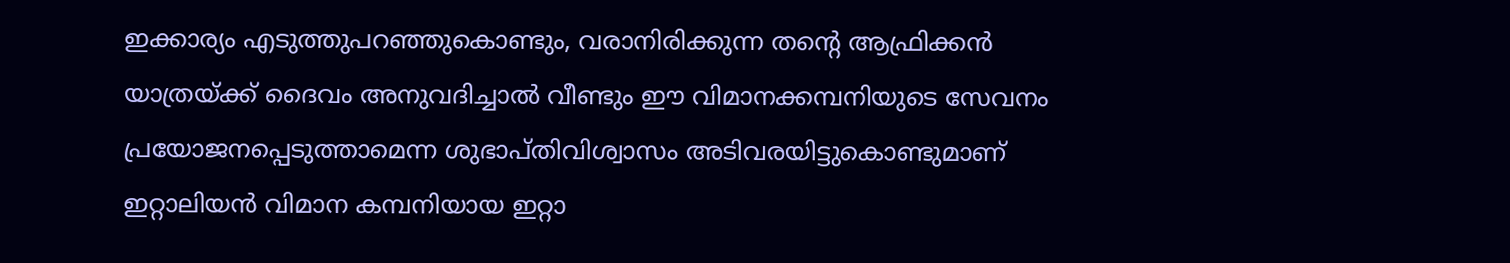ഇക്കാര്യം എടുത്തുപറഞ്ഞുകൊണ്ടും, വരാനിരിക്കുന്ന തന്റെ ആഫ്രിക്കന്‍ യാത്രയ്ക്ക് ദൈവം അനുവദിച്ചാല്‍ വീണ്ടും ഈ വിമാനക്കമ്പനിയുടെ സേവനം പ്രയോജനപ്പെടുത്താമെന്ന ശുഭാപ്തിവിശ്വാസം അടിവരയിട്ടുകൊണ്ടുമാണ് ഇറ്റാലിയന്‍ വിമാന കമ്പനിയായ ഇറ്റാ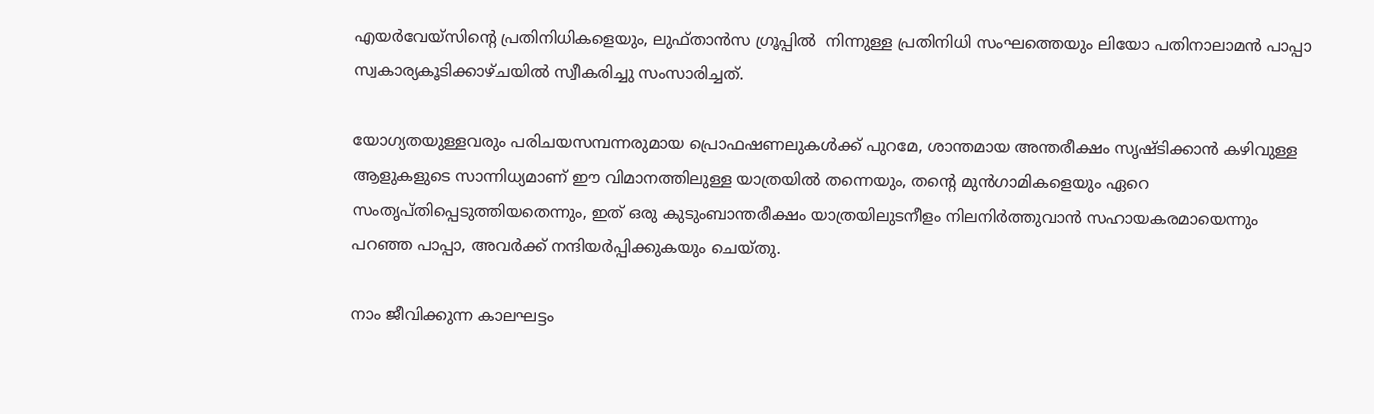എയര്‍വേയ്‌സിന്റെ പ്രതിനിധികളെയും, ലുഫ്താന്‍സ ഗ്രൂപ്പില്‍  നിന്നുള്ള പ്രതിനിധി സംഘത്തെയും ലിയോ പതിനാലാമന്‍ പാപ്പാ സ്വകാര്യകൂടിക്കാഴ്ചയില്‍ സ്വീകരിച്ചു സംസാരിച്ചത്.

യോഗ്യതയുള്ളവരും പരിചയസമ്പന്നരുമായ പ്രൊഫഷണലുകള്‍ക്ക് പുറമേ, ശാന്തമായ അന്തരീക്ഷം സൃഷ്ടിക്കാന്‍ കഴിവുള്ള ആളുകളുടെ സാന്നിധ്യമാണ് ഈ വിമാനത്തിലുള്ള യാത്രയില്‍ തന്നെയും, തന്റെ മുന്‍ഗാമികളെയും ഏറെ സംതൃപ്തിപ്പെടുത്തിയതെന്നും, ഇത് ഒരു കുടുംബാന്തരീക്ഷം യാത്രയിലുടനീളം നിലനിര്‍ത്തുവാന്‍ സഹായകരമായെന്നും പറഞ്ഞ പാപ്പാ, അവര്‍ക്ക് നന്ദിയര്‍പ്പിക്കുകയും ചെയ്തു.

നാം ജീവിക്കുന്ന കാലഘട്ടം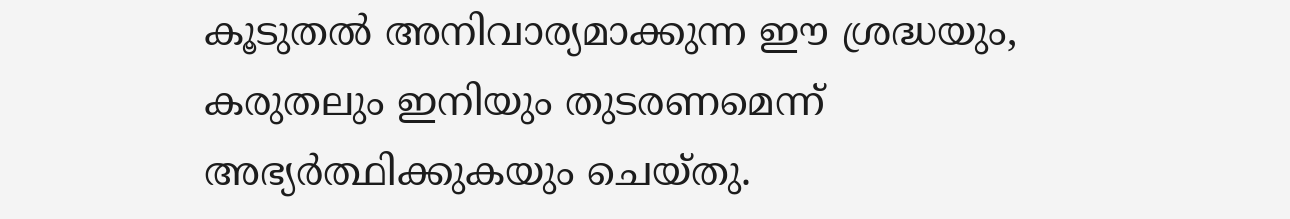കൂടുതല്‍ അനിവാര്യമാക്കുന്ന ഈ ശ്രദ്ധയും, കരുതലും ഇനിയും തുടരണമെന്ന് അഭ്യര്‍ത്ഥിക്കുകയും ചെയ്തു.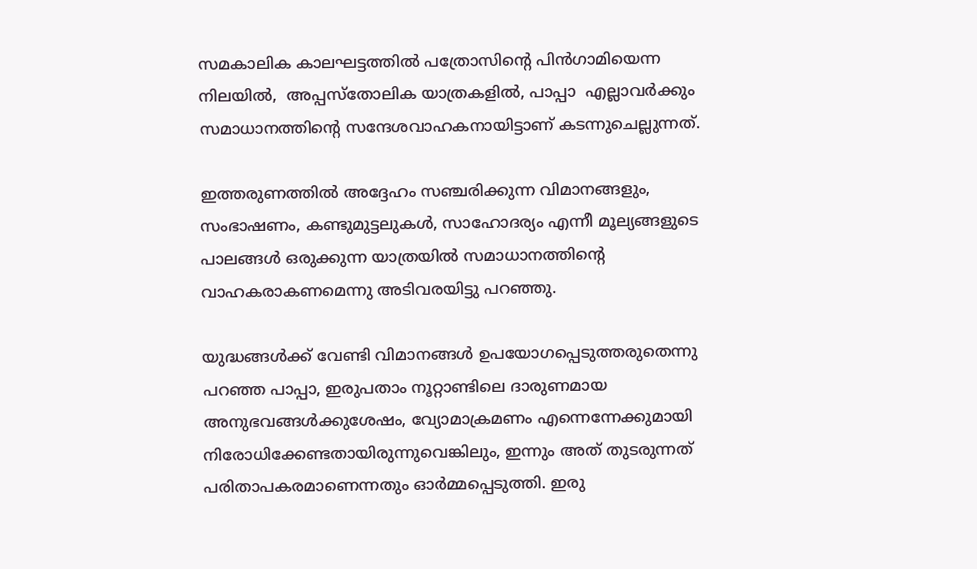സമകാലിക കാലഘട്ടത്തില്‍ പത്രോസിന്റെ പിന്‍ഗാമിയെന്ന നിലയില്‍,  അപ്പസ്‌തോലിക യാത്രകളില്‍, പാപ്പാ  എല്ലാവര്‍ക്കും സമാധാനത്തിന്റെ സന്ദേശവാഹകനായിട്ടാണ് കടന്നുചെല്ലുന്നത്.

ഇത്തരുണത്തില്‍ അദ്ദേഹം സഞ്ചരിക്കുന്ന വിമാനങ്ങളും,  സംഭാഷണം, കണ്ടുമുട്ടലുകള്‍, സാഹോദര്യം എന്നീ മൂല്യങ്ങളുടെ പാലങ്ങള്‍ ഒരുക്കുന്ന യാത്രയില്‍ സമാധാനത്തിന്റെ വാഹകരാകണമെന്നു അടിവരയിട്ടു പറഞ്ഞു.

യുദ്ധങ്ങള്‍ക്ക് വേണ്ടി വിമാനങ്ങള്‍ ഉപയോഗപ്പെടുത്തരുതെന്നു പറഞ്ഞ പാപ്പാ, ഇരുപതാം നൂറ്റാണ്ടിലെ ദാരുണമായ അനുഭവങ്ങള്‍ക്കുശേഷം, വ്യോമാക്രമണം എന്നെന്നേക്കുമായി നിരോധിക്കേണ്ടതായിരുന്നുവെങ്കിലും, ഇന്നും അത് തുടരുന്നത് പരിതാപകരമാണെന്നതും ഓര്‍മ്മപ്പെടുത്തി. ഇരു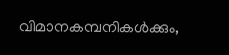വിമാനകമ്പനികള്‍ക്കും,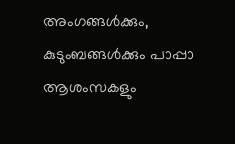അംഗങ്ങള്‍ക്കും, കുടുംബങ്ങള്‍ക്കും പാപ്പാ ആശംസകളും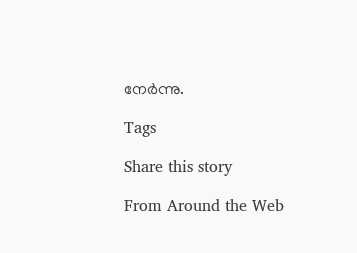നേര്‍ന്നു.

Tags

Share this story

From Around the Web